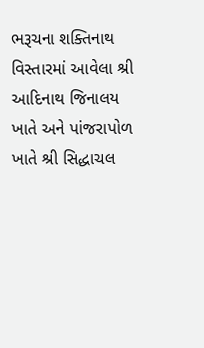ભરૂચના શક્તિનાથ વિસ્તારમાં આવેલા શ્રી આદિનાથ જિનાલય ખાતે અને પાંજરાપોળ ખાતે શ્રી સિદ્ધાચલ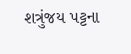શત્રુંજય પટ્ટના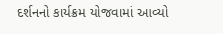દર્શનનો કાર્યક્રમ યોજવામાં આવ્યો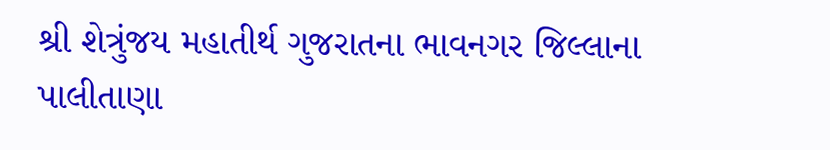શ્રી શેત્રુંજય મહાતીર્થ ગુજરાતના ભાવનગર જિલ્લાના પાલીતાણા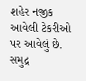શહેર નજીક આવેલી ટેકરીઓ પર આવેલું છે. સમુદ્ર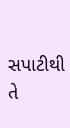સપાટીથી તે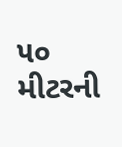૫૦ મીટરની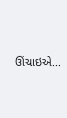ઊંચાઇએ...